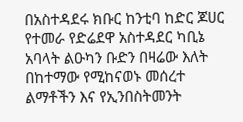በአስተዳደሩ ክቡር ከንቲባ ከድር ጆሀር የተመራ የድሬደዋ አስተዳደር ካቢኔ አባላት ልዑካን ቡድን በዛሬው እለት በከተማው የሚከናወኑ መሰረተ ልማቶችን እና የኢንበስትመንት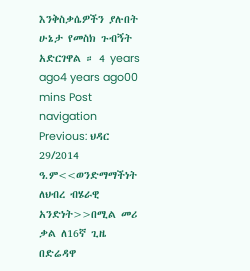እንቅስቃሴዎችን ያሉበት ሁኔታ የመስክ ጉብኝት አድርገዋል ። 4 years ago4 years ago00 mins Post navigation Previous: ህዳር 29/2014 ዓ.ም<<ወንድማማችነት ለህብረ ብሄራዊ አንድነት>>በሚል መሪ ቃል ለ16ኛ ጊዜ በድሬዳዋ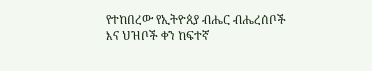የተከበረው የኢትዮጰያ ብሔር ብሔረሰቦች እና ህዝቦች ቀን ከፍተኛ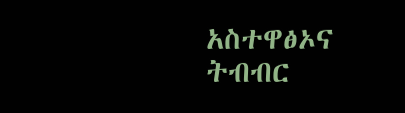አስተዋፅኦና ትብብር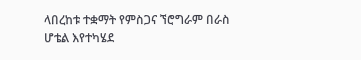ላበረከቱ ተቋማት የምስጋና ኘሮግራም በራስ ሆቴል እየተካሄደ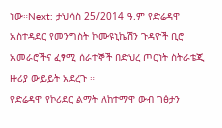ነው።Next: ታህሳስ 25/2014 ዓ.ም የድሬዳዋ አስተዳደር የመንግስት ኮሙዩኒኬሽን ጉዳዮች ቢሮ አመራሮችና ፈፃሚ ሰራተኞች በድህረ ጦርነት ስትራቴጂ ዙሪያ ውይይት አደረጉ ።
የድሬዳዋ የኮሪደር ልማት ለከተማዋ ውብ ገፅታን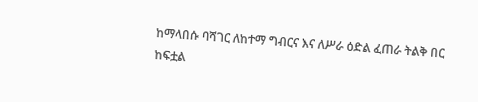ከማላበሱ ባሻገር ለከተማ ግብርና እና ለሥራ ዕድል ፈጠራ ትልቅ በር ከፍቷል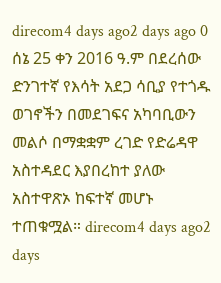direcom4 days ago2 days ago 0
ሰኔ 25 ቀን 2016 ዓ.ም በደረሰው ድንገተኛ የእሳት አደጋ ሳቢያ የተጎዱ ወገኖችን በመደገፍና አካባቢውን መልሶ በማቋቋም ረገድ የድሬዳዋ አስተዳደር እያበረከተ ያለው አስተዋጽኦ ከፍተኛ መሆኑ ተጠቁሟል። direcom4 days ago2 days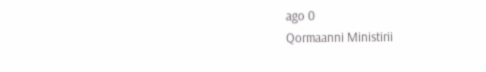ago 0
Qormaanni Ministirii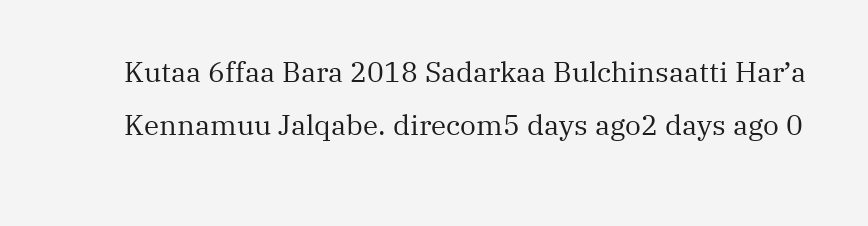Kutaa 6ffaa Bara 2018 Sadarkaa Bulchinsaatti Har’a Kennamuu Jalqabe. direcom5 days ago2 days ago 0